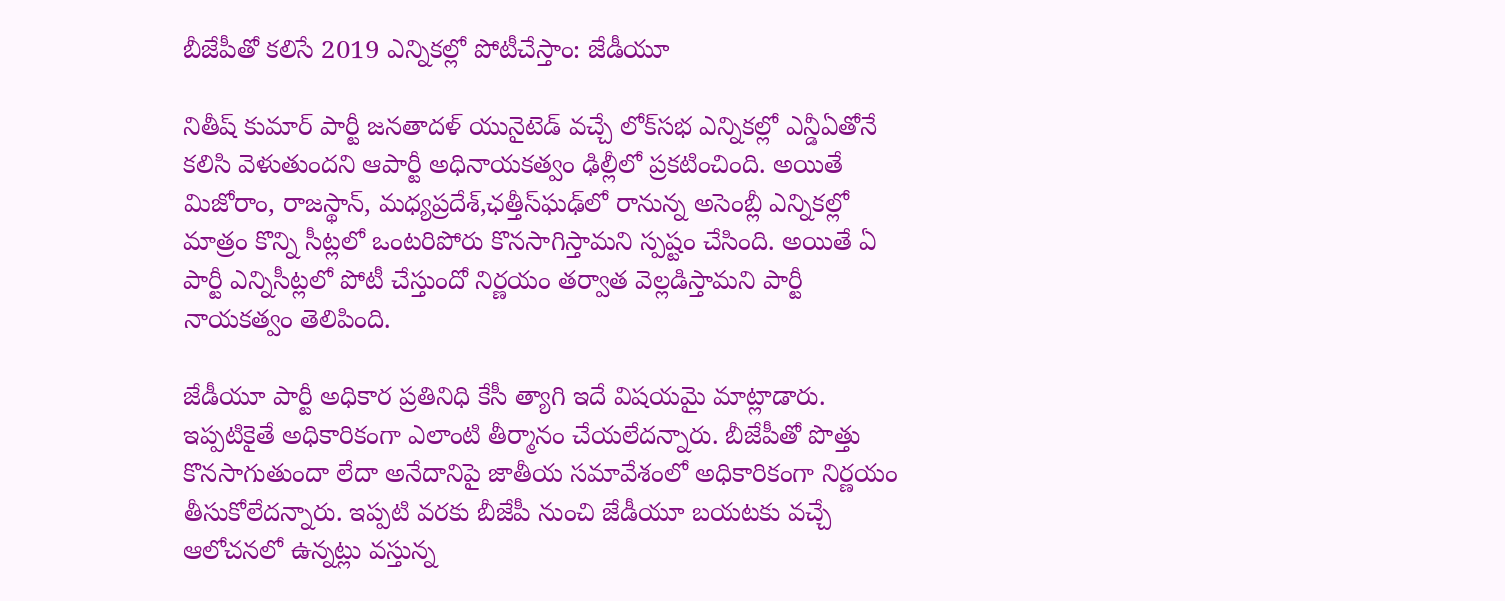బీజేపీతో కలిసే 2019 ఎన్నికల్లో పోటీచేస్తాం: జేడీయూ

నితీష్ కుమార్ పార్టీ జనతాదళ్ యునైటెడ్ వచ్చే లోక్‌సభ ఎన్నికల్లో ఎన్డీఏతోనే కలిసి వెళుతుందని ఆపార్టీ అధినాయకత్వం ఢిల్లీలో ప్రకటించింది. అయితే మిజోరాం, రాజస్థాన్, మధ్యప్రదేశ్‌,ఛత్తీస్‌ఘఢ్‌లో రానున్న అసెంబ్లీ ఎన్నికల్లో మాత్రం కొన్ని సీట్లలో ఒంటరిపోరు కొనసాగిస్తామని స్పష్టం చేసింది. అయితే ఏ పార్టీ ఎన్నిసీట్లలో పోటీ చేస్తుందో నిర్ణయం తర్వాత వెల్లడిస్తామని పార్టీ నాయకత్వం తెలిపింది.

జేడీయూ పార్టీ అధికార ప్రతినిధి కేసీ త్యాగి ఇదే విషయమై మాట్లాడారు. ఇప్పటికైతే అధికారికంగా ఎలాంటి తీర్మానం చేయలేదన్నారు. బీజేపీతో పొత్తు కొనసాగుతుందా లేదా అనేదానిపై జాతీయ సమావేశంలో అధికారికంగా నిర్ణయం తీసుకోలేదన్నారు. ఇప్పటి వరకు బీజేపీ నుంచి జేడీయూ బయటకు వచ్చే ఆలోచనలో ఉన్నట్లు వస్తున్న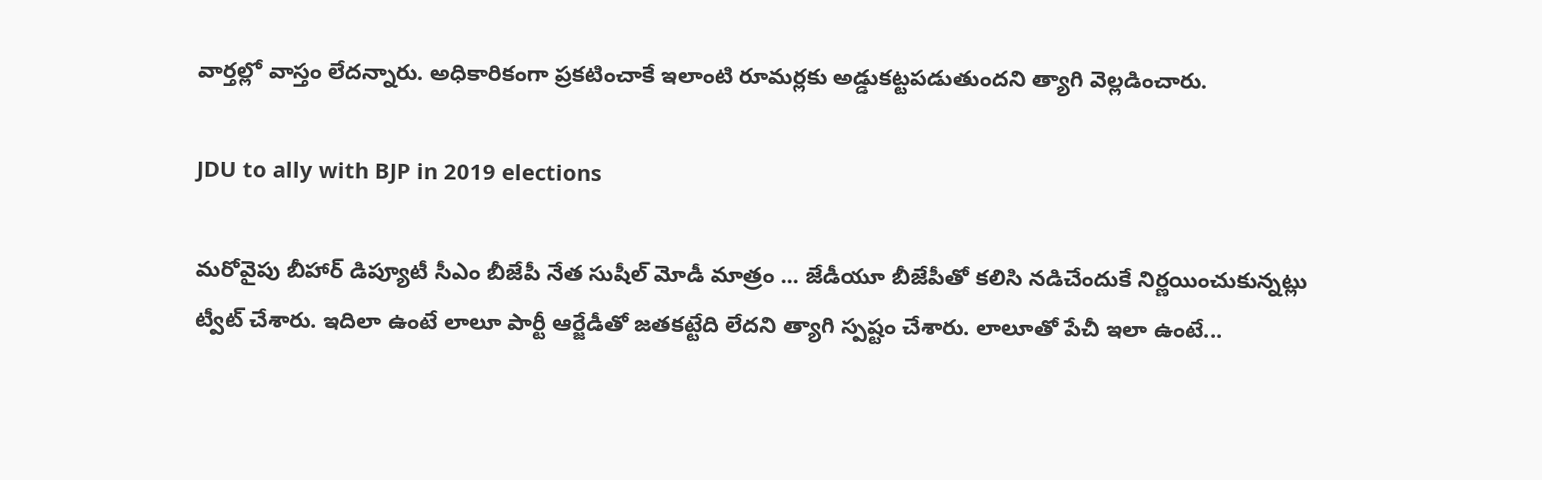వార్తల్లో వాస్తం లేదన్నారు. అధికారికంగా ప్రకటించాకే ఇలాంటి రూమర్లకు అడ్డుకట్టపడుతుందని త్యాగి వెల్లడించారు.

JDU to ally with BJP in 2019 elections

మరోవైపు బీహార్ డిప్యూటీ సీఎం బీజేపీ నేత సుషీల్ మోడీ మాత్రం ... జేడీయూ బీజేపీతో కలిసి నడిచేందుకే నిర్ణయించుకున్నట్లు ట్వీట్ చేశారు. ఇదిలా ఉంటే లాలూ పార్టీ ఆర్జేడీతో జతకట్టేది లేదని త్యాగి స్పష్టం చేశారు. లాలూతో పేచీ ఇలా ఉంటే...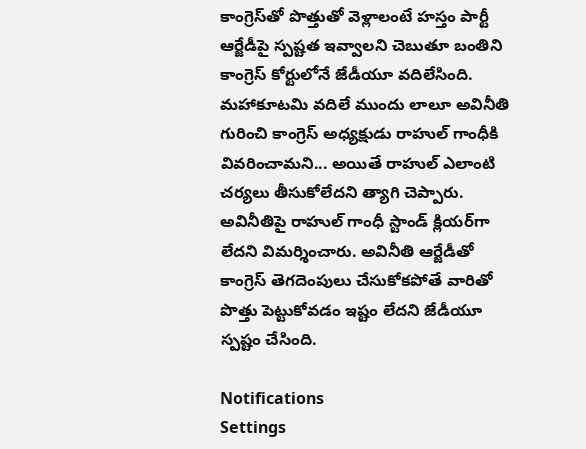కాంగ్రెస్‌తో పొత్తుతో వెళ్లాలంటే హస్తం పార్టీ ఆర్జేడీపై స్పష్టత ఇవ్వాలని చెబుతూ బంతిని కాంగ్రెస్ కోర్టులోనే జేడీయూ వదిలేసింది. మహాకూటమి వదిలే ముందు లాలూ అవినీతి గురించి కాంగ్రెస్ అధ్యక్షుడు రాహుల్ గాంధీకి వివరించామని... అయితే రాహుల్ ఎలాంటి చర్యలు తీసుకోలేదని త్యాగి చెప్పారు. అవినీతిపై రాహుల్ గాంధీ స్టాండ్ క్లియర్‌గా లేదని విమర్శించారు. అవినీతి ఆర్జేడీతో కాంగ్రెస్ తెగదెంపులు చేసుకోకపోతే వారితో పొత్తు పెట్టుకోవడం ఇష్టం లేదని జేడీయూ స్పష్టం చేసింది.

Notifications
Settings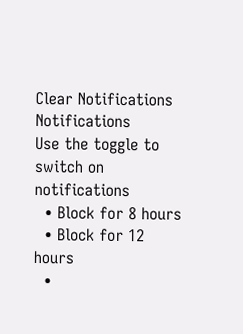Clear Notifications
Notifications
Use the toggle to switch on notifications
  • Block for 8 hours
  • Block for 12 hours
  •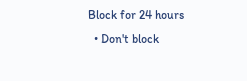Block for 24 hours
  • Don't block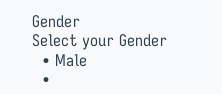Gender
Select your Gender
  • Male
  •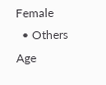Female
  • Others
Age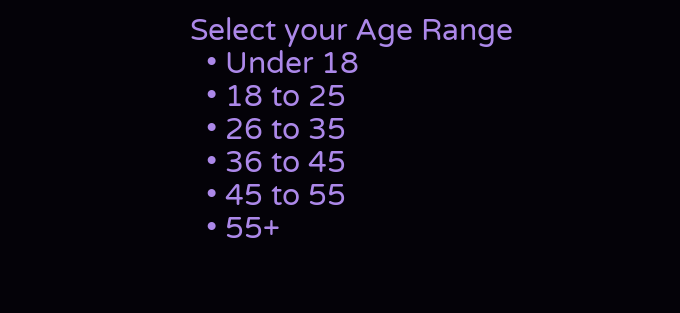Select your Age Range
  • Under 18
  • 18 to 25
  • 26 to 35
  • 36 to 45
  • 45 to 55
  • 55+